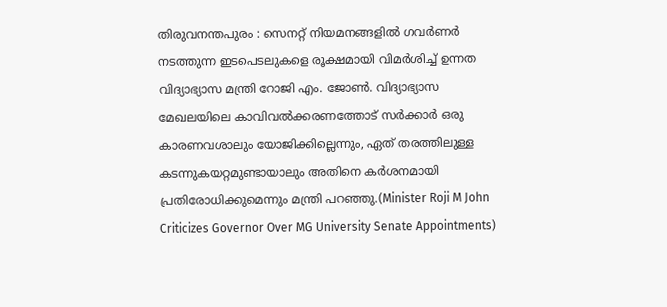തിരുവനന്തപുരം : സെനറ്റ് നിയമനങ്ങളിൽ ഗവർണർ നടത്തുന്ന ഇടപെടലുകളെ രൂക്ഷമായി വിമർശിച്ച് ഉന്നത വിദ്യാഭ്യാസ മന്ത്രി റോജി എം. ജോൺ. വിദ്യാഭ്യാസ മേഖലയിലെ കാവിവൽക്കരണത്തോട് സർക്കാർ ഒരു കാരണവശാലും യോജിക്കില്ലെന്നും, ഏത് തരത്തിലുള്ള കടന്നുകയറ്റമുണ്ടായാലും അതിനെ കർശനമായി പ്രതിരോധിക്കുമെന്നും മന്ത്രി പറഞ്ഞു.(Minister Roji M John Criticizes Governor Over MG University Senate Appointments)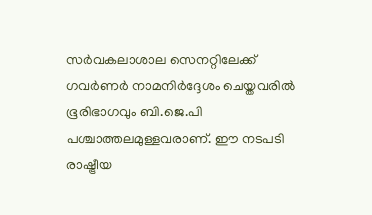സർവകലാശാല സെനറ്റിലേക്ക് ഗവർണർ നാമനിർദ്ദേശം ചെയ്തവരിൽ ഭൂരിഭാഗവും ബി.ജെ.പി പശ്ചാത്തലമുള്ളവരാണ്. ഈ നടപടി രാഷ്ട്രീയ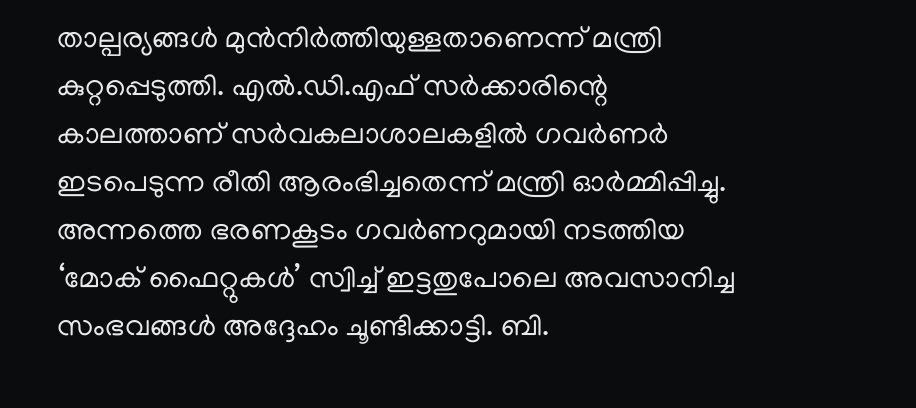താല്പര്യങ്ങൾ മുൻനിർത്തിയുള്ളതാണെന്ന് മന്ത്രി കുറ്റപ്പെടുത്തി. എൽ.ഡി.എഫ് സർക്കാരിന്റെ കാലത്താണ് സർവകലാശാലകളിൽ ഗവർണർ ഇടപെടുന്ന രീതി ആരംഭിച്ചതെന്ന് മന്ത്രി ഓർമ്മിപ്പിച്ചു.
അന്നത്തെ ഭരണകൂടം ഗവർണറുമായി നടത്തിയ ‘മോക് ഫൈറ്റുകൾ’ സ്വിച്ച് ഇട്ടതുപോലെ അവസാനിച്ച സംഭവങ്ങൾ അദ്ദേഹം ചൂണ്ടിക്കാട്ടി. ബി.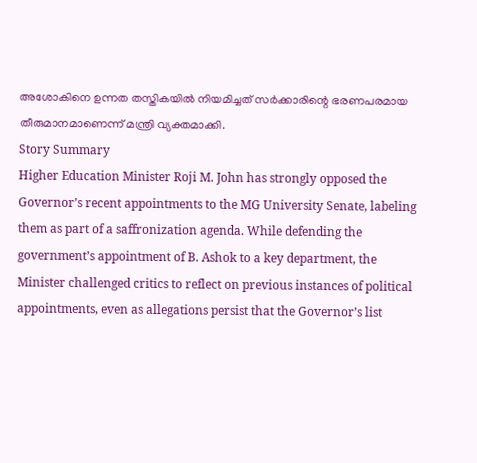അശോകിനെ ഉന്നത തസ്തികയിൽ നിയമിച്ചത് സർക്കാരിന്റെ ഭരണപരമായ തീരുമാനമാണെന്ന് മന്ത്രി വ്യക്തമാക്കി.
Story Summary
Higher Education Minister Roji M. John has strongly opposed the Governor’s recent appointments to the MG University Senate, labeling them as part of a saffronization agenda. While defending the government’s appointment of B. Ashok to a key department, the Minister challenged critics to reflect on previous instances of political appointments, even as allegations persist that the Governor’s list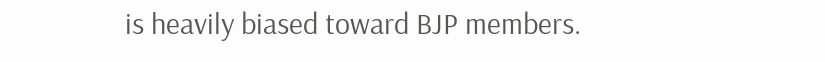is heavily biased toward BJP members.